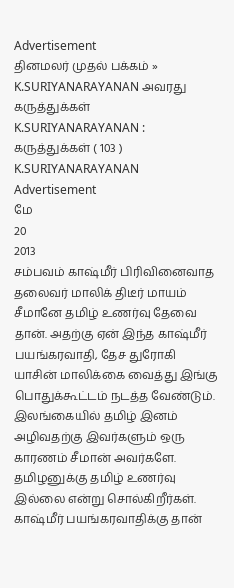Advertisement
தினமலர் முதல் பக்கம் » K.SURIYANARAYANAN அவரது கருத்துக்கள்
K.SURIYANARAYANAN : கருத்துக்கள் ( 103 )
K.SURIYANARAYANAN
Advertisement
மே
20
2013
சம்பவம் காஷ்மீர் பிரிவினைவாத தலைவர் மாலிக் திடீர் மாயம்
சீமானே தமிழ் உணர்வு தேவை தான். அதற்கு ஏன் இந்த காஷ்மீர் பயங்கரவாதி, தேச துரோகி யாசின் மாலிக்கை வைத்து இங்கு பொதுக்கூட்டம் நடத்த வேண்டும். இலங்கையில் தமிழ் இனம் அழிவதற்கு இவர்களும் ஒரு காரணம் சீமான் அவர்களே. தமிழனுக்கு தமிழ் உணர்வு இல்லை என்று சொல்கிறீர்கள். காஷ்மீர் பயங்கரவாதிக்கு தான்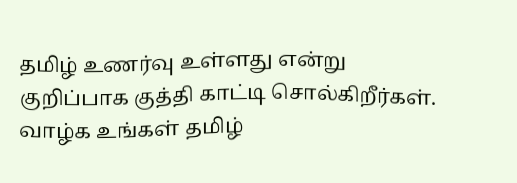தமிழ் உணர்வு உள்ளது என்று குறிப்பாக குத்தி காட்டி சொல்கிறீர்கள். வாழ்க உங்கள் தமிழ்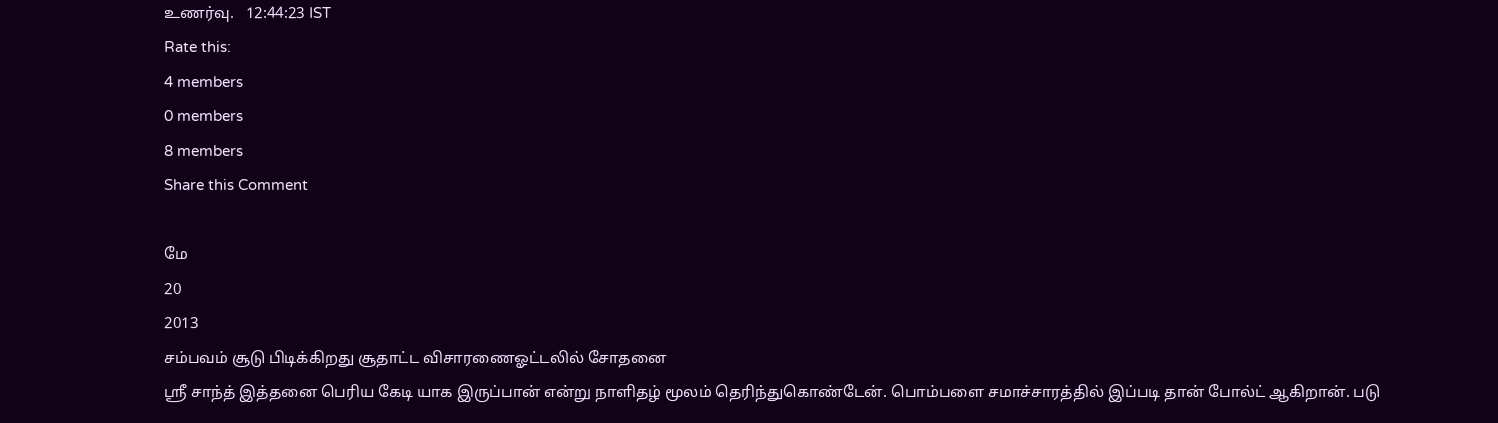உணர்வு.   12:44:23 IST
Rate this:
4 members
0 members
8 members
Share this Comment

மே
20
2013
சம்பவம் சூடு பிடிக்கிறது சூதாட்ட விசாரணைஓட்டலில் சோதனை
ஸ்ரீ சாந்த் இத்தனை பெரிய கேடி யாக இருப்பான் என்று நாளிதழ் மூலம் தெரிந்துகொண்டேன். பொம்பளை சமாச்சாரத்தில் இப்படி தான் போல்ட் ஆகிறான். படு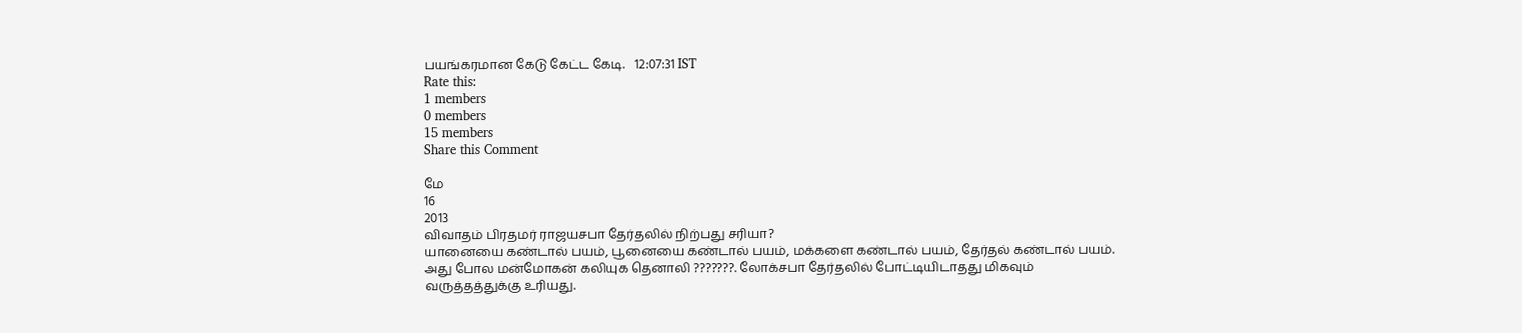பயங்கரமான கேடு கேட்ட கேடி.   12:07:31 IST
Rate this:
1 members
0 members
15 members
Share this Comment

மே
16
2013
விவாதம் பிரதமர் ராஜயசபா தேர்தலில் நிற்பது சரியா?
யானையை கண்டால் பயம், பூனையை கண்டால் பயம், மக்களை கண்டால் பயம், தேர்தல் கண்டால் பயம். அது போல மன்மோகன் கலியுக தெனாலி ???????. லோக்சபா தேர்தலில் போட்டியிடாதது மிகவும் வருத்தத்துக்கு உரியது.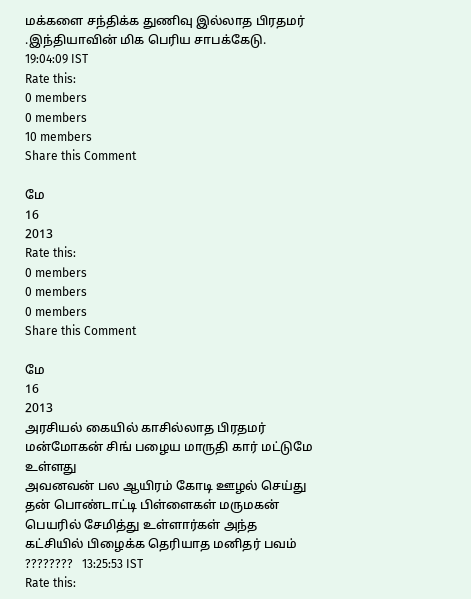மக்களை சந்திக்க துணிவு இல்லாத பிரதமர் .இந்தியாவின் மிக பெரிய சாபக்கேடு.   19:04:09 IST
Rate this:
0 members
0 members
10 members
Share this Comment

மே
16
2013
Rate this:
0 members
0 members
0 members
Share this Comment

மே
16
2013
அரசியல் கையில் காசில்லாத பிரதமர் மன்மோகன் சிங் பழைய மாருதி கார் மட்டுமே உள்ளது
அவனவன் பல ஆயிரம் கோடி ஊழல் செய்து தன் பொண்டாட்டி பிள்ளைகள் மருமகன் பெயரில் சேமித்து உள்ளார்கள் அந்த கட்சியில் பிழைக்க தெரியாத மனிதர் பவம் ????????   13:25:53 IST
Rate this: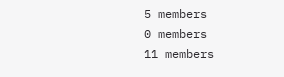5 members
0 members
11 members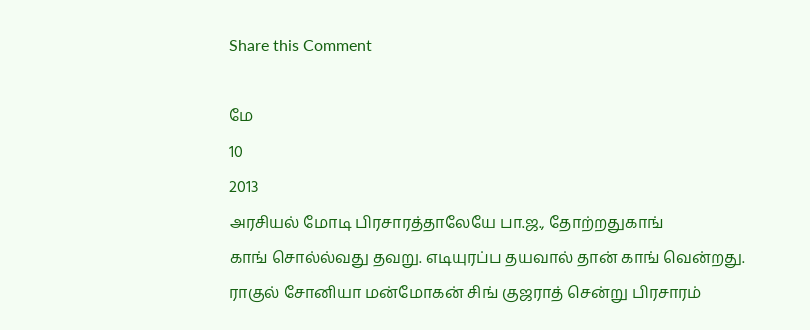Share this Comment

மே
10
2013
அரசியல் மோடி பிரசாரத்தாலேயே பா.ஜ., தோற்றதுகாங்
காங் சொல்ல்வது தவறு. எடியுரப்ப தயவால் தான் காங் வென்றது. ராகுல் சோனியா மன்மோகன் சிங் குஜராத் சென்று பிரசாரம்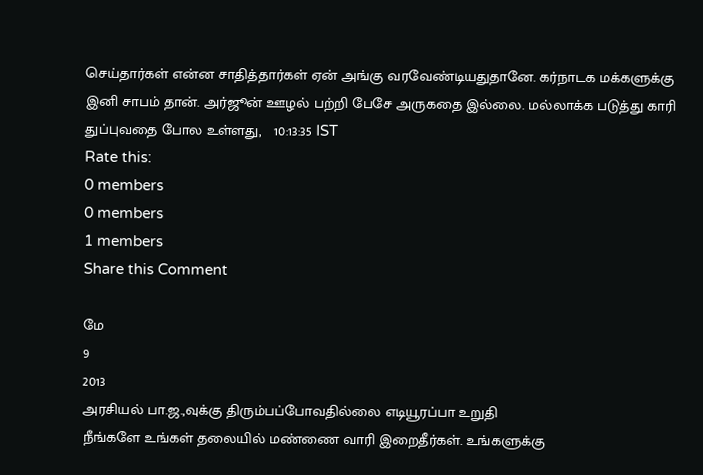செய்தார்கள் என்ன சாதித்தார்கள் ஏன் அங்கு வரவேண்டியதுதானே. கர்நாடக மக்களுக்கு இனி சாபம் தான். அர்ஜூன் ஊழல் பற்றி பேசே அருகதை இல்லை. மல்லாக்க படுத்து காரி துப்புவதை போல உள்ளது,   10:13:35 IST
Rate this:
0 members
0 members
1 members
Share this Comment

மே
9
2013
அரசியல் பா.ஜ.,வுக்கு திரும்பப்போவதில்லை எடியூரப்பா உறுதி
நீங்களே உங்கள் தலையில் மண்ணை வாரி இறைதீர்கள். உங்களுக்கு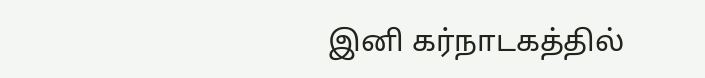இனி கர்நாடகத்தில்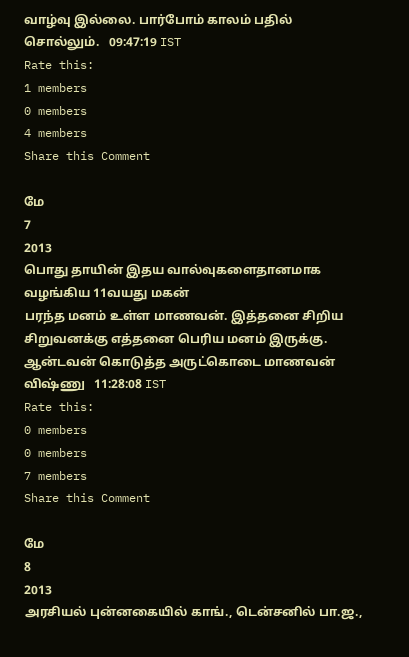வாழ்வு இல்லை. பார்போம் காலம் பதில் சொல்லும்.   09:47:19 IST
Rate this:
1 members
0 members
4 members
Share this Comment

மே
7
2013
பொது தாயின் இதய வால்வுகளைதானமாக வழங்கிய 11வயது மகன்
பரந்த மனம் உள்ள மாணவன். இத்தனை சிறிய சிறுவனக்கு எத்தனை பெரிய மனம் இருக்கு. ஆன்டவன் கொடுத்த அருட்கொடை மாணவன் விஷ்ணு   11:28:08 IST
Rate this:
0 members
0 members
7 members
Share this Comment

மே
8
2013
அரசியல் புன்னகையில் காங்., டென்சனில் பா.ஜ.,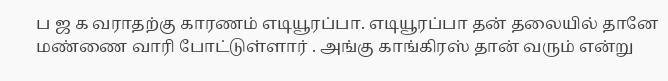ப ஜ க வராதற்கு காரணம் எடியூரப்பா. எடியூரப்பா தன் தலையில் தானே மண்ணை வாரி போட்டுள்ளார் . அங்கு காங்கிரஸ் தான் வரும் என்று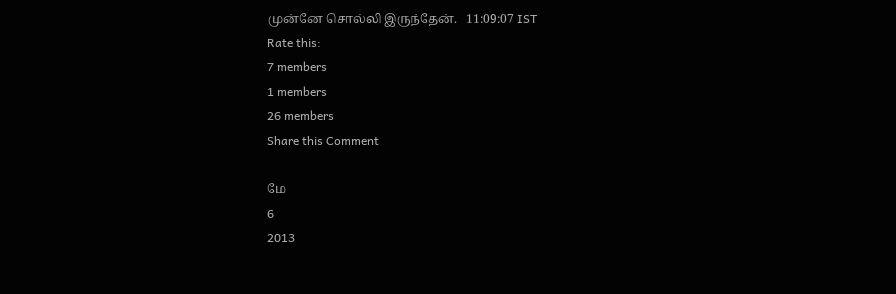முன்னே சொல்லி இருந்தேன்.   11:09:07 IST
Rate this:
7 members
1 members
26 members
Share this Comment

மே
6
2013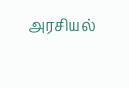அரசியல்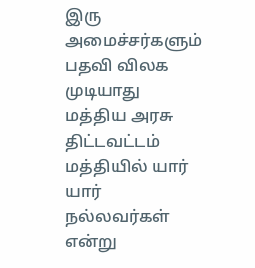இரு அமைச்சர்களும் பதவி விலக முடியாது மத்திய அரசு திட்டவட்டம்
மத்தியில் யார் யார் நல்லவர்கள் என்று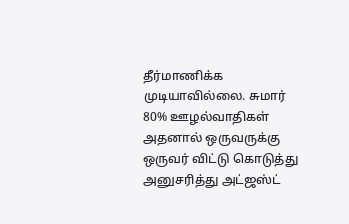தீர்மாணிக்க முடியாவில்லை. சுமார் 80% ஊழல்வாதிகள் அதனால் ஒருவருக்கு ஒருவர் விட்டு கொடுத்து அனுசரித்து அட்ஜஸ்ட்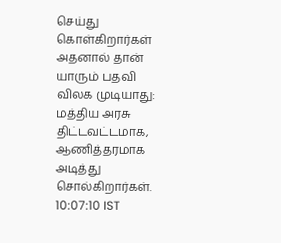செய்து கொள்கிறார்கள் அதனால் தான் யாரும் பதவி விலக முடியாது: மத்திய அரசு திட்டவட்டமாக, ஆணித்தரமாக அடித்து சொல்கிறார்கள்.   10:07:10 IST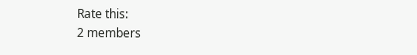Rate this:
2 members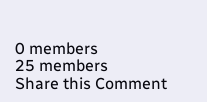0 members
25 members
Share this Comment